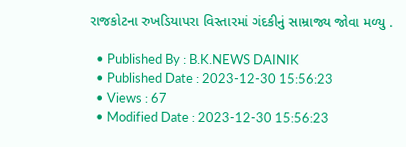રાજકોટના રુખડિયાપરા વિસ્તારમાં ગંદકીનું સામ્રાજ્ય જોવા મળ્યુ .

  • Published By : B.K.NEWS DAINIK
  • Published Date : 2023-12-30 15:56:23
  • Views : 67
  • Modified Date : 2023-12-30 15:56:23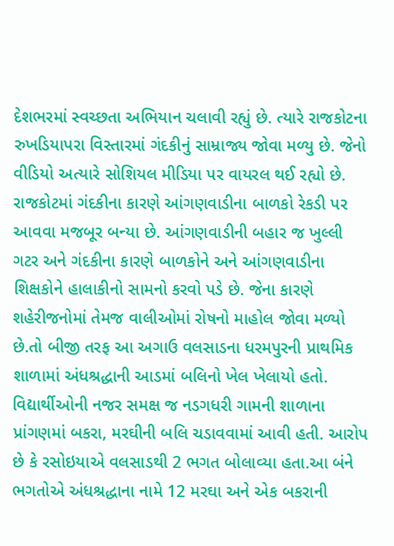દેશભરમાં સ્વચ્છતા અભિયાન ચલાવી રહ્યું છે. ત્યારે રાજકોટના રુખડિયાપરા વિસ્તારમાં ગંદકીનું સામ્રાજ્ય જોવા મળ્યુ છે. જેનો વીડિયો અત્યારે સોશિયલ મીડિયા પર વાયરલ થઈ રહ્યો છે. રાજકોટમાં ગંદકીના કારણે આંગણવાડીના બાળકો રેકડી પર આવવા મજબૂર બન્યા છે. આંગણવાડીની બહાર જ ખુલ્લી ગટર અને ગંદકીના કારણે બાળકોને અને આંગણવાડીના શિક્ષકોને હાલાકીનો સામનો કરવો પડે છે. જેના કારણે શહેરીજનોમાં તેમજ વાલીઓમાં રોષનો માહોલ જોવા મળ્યો છે.તો બીજી તરફ આ અગાઉ વલસાડના ધરમપુરની પ્રાથમિક શાળામાં અંધશ્રદ્ધાની આડમાં બલિનો ખેલ ખેલાયો હતો. વિદ્યાર્થીઓની નજર સમક્ષ જ નડગધરી ગામની શાળાના પ્રાંગણમાં બકરા, મરઘીની બલિ ચડાવવામાં આવી હતી. આરોપ છે કે રસોઇયાએ વલસાડથી 2 ભગત બોલાવ્યા હતા.આ બંને ભગતોએ અંધશ્રદ્ધાના નામે 12 મરઘા અને એક બકરાની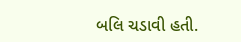બલિ ચડાવી હતી.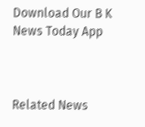Download Our B K News Today App



Related News